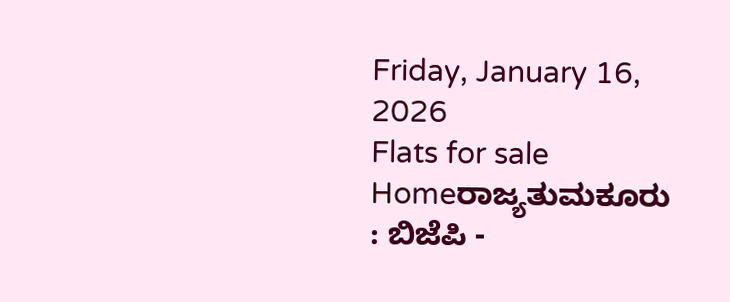Friday, January 16, 2026
Flats for sale
Homeರಾಜ್ಯತುಮಕೂರು : ಬಿಜೆಪಿ -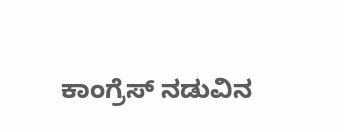ಕಾಂಗ್ರೆಸ್ ನಡುವಿನ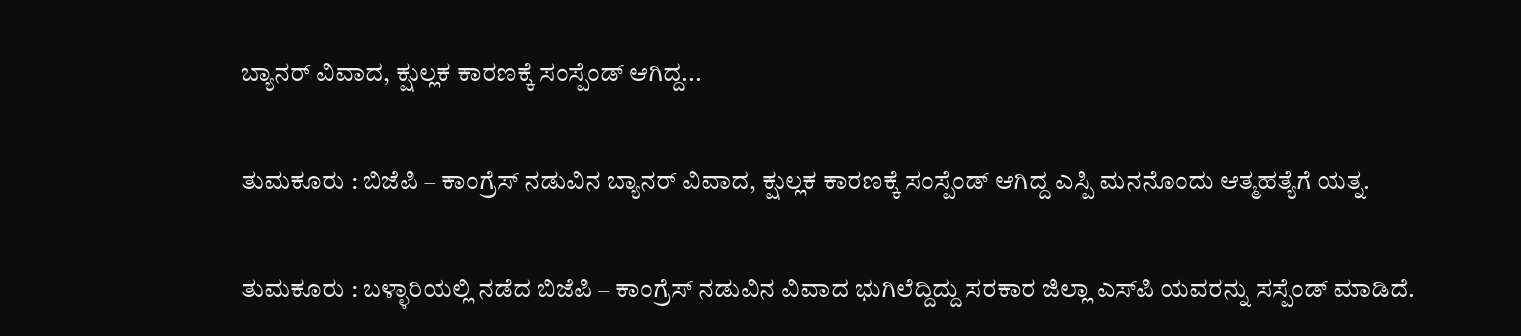ಬ್ಯಾನರ್ ವಿವಾದ, ಕ್ಷುಲ್ಲಕ ಕಾರಣಕ್ಕೆ ಸಂಸ್ಪೆಂಡ್ ಆಗಿದ್ದ...

ತುಮಕೂರು : ಬಿಜೆಪಿ – ಕಾಂಗ್ರೆಸ್ ನಡುವಿನ ಬ್ಯಾನರ್ ವಿವಾದ, ಕ್ಷುಲ್ಲಕ ಕಾರಣಕ್ಕೆ ಸಂಸ್ಪೆಂಡ್ ಆಗಿದ್ದ ಎಸ್ಪಿ ಮನನೊಂದು ಆತ್ಮಹತ್ಯೆಗೆ ಯತ್ನ.

ತುಮಕೂರು : ಬಳ್ಳಾರಿಯಲ್ಲಿ ನಡೆದ ಬಿಜೆಪಿ – ಕಾಂಗ್ರೆಸ್ ನಡುವಿನ ವಿವಾದ ಭುಗಿಲೆದ್ದಿದ್ದು ಸರಕಾರ ಜಿಲ್ಲಾ ಎಸ್‌ಪಿ ಯವರನ್ನು ಸಸ್ಪೆಂಡ್ ಮಾಡಿದೆ.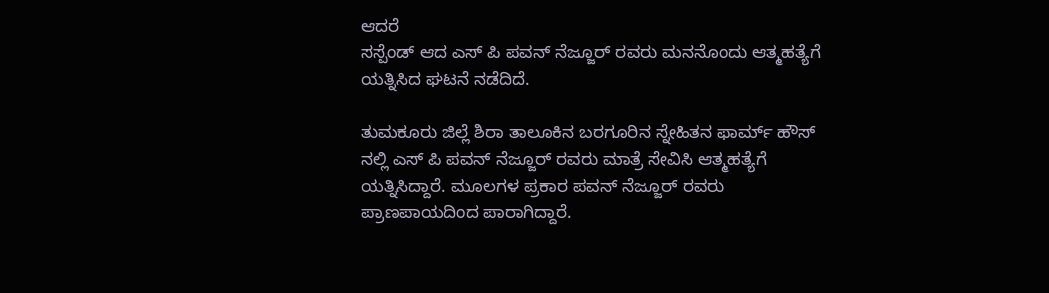ಆದರೆ
ಸಸ್ಪೆಂಡ್ ಆದ ಎಸ್ ಪಿ ಪವನ್ ನೆಜ್ಜೂರ್ ರವರು ಮನನೊಂದು ಆತ್ಮಹತ್ಯೆಗೆ ಯತ್ನಿಸಿದ ಘಟನೆ ನಡೆದಿದೆ‌.

ತುಮಕೂರು ಜಿಲ್ಲೆ ಶಿರಾ ತಾಲೂಕಿನ ಬರಗೂರಿನ ಸ್ನೇಹಿತನ ಫಾರ್ಮ್ ಹೌಸ್ ನಲ್ಲಿ ಎಸ್ ಪಿ ಪವನ್ ನೆಜ್ಜೂರ್ ರವರು ಮಾತ್ರೆ ಸೇವಿಸಿ ಆತ್ಮಹತ್ಯೆಗೆ ಯತ್ನಿಸಿದ್ದಾರೆ. ಮೂಲಗಳ ಪ್ರಕಾರ ಪವನ್ ನೆಜ್ಜೂರ್ ರವರು ಪ್ರಾಣಪಾಯದಿಂದ ಪಾರಾಗಿದ್ದಾರೆ.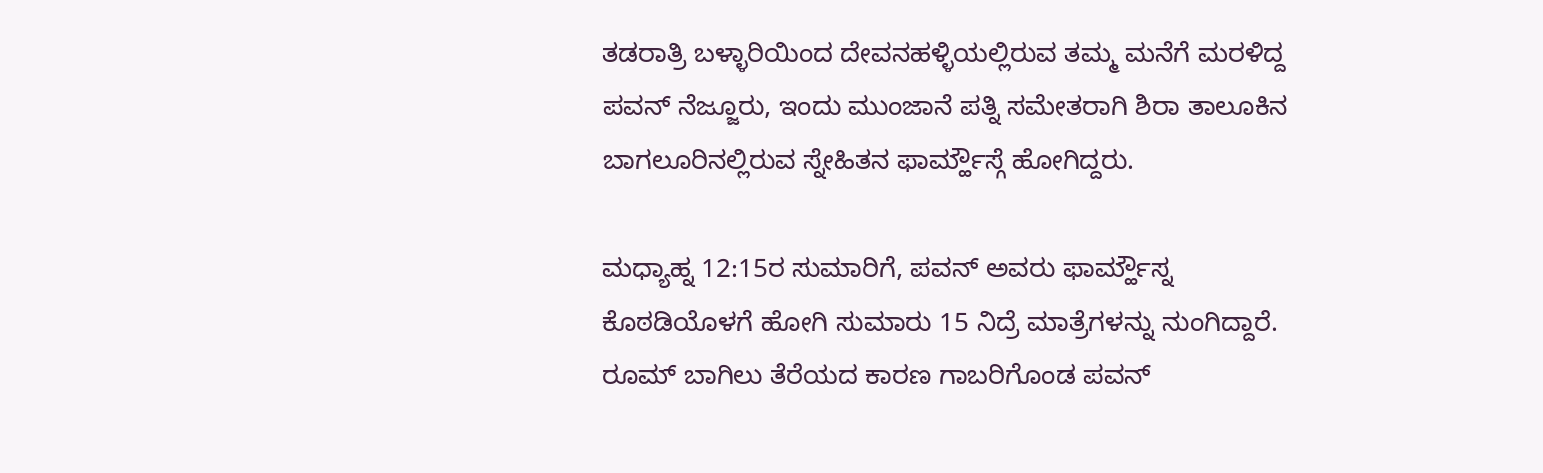ತಡರಾತ್ರಿ ಬಳ್ಳಾರಿಯಿಂದ ದೇವನಹಳ್ಳಿಯಲ್ಲಿರುವ ತಮ್ಮ ಮನೆಗೆ ಮರಳಿದ್ದ ಪವನ್ ನೆಜ್ಜೂರು, ಇಂದು ಮುಂಜಾನೆ ಪತ್ನಿ ಸಮೇತರಾಗಿ ಶಿರಾ ತಾಲೂಕಿನ ಬಾಗಲೂರಿನಲ್ಲಿರುವ ಸ್ನೇಹಿತನ ಫಾರ್ಮ್ಹೌಸ್ಗೆ ಹೋಗಿದ್ದರು.

ಮಧ್ಯಾಹ್ನ 12:15ರ ಸುಮಾರಿಗೆ, ಪವನ್ ಅವರು ಫಾರ್ಮ್ಹೌಸ್ನ ಕೊಠಡಿಯೊಳಗೆ ಹೋಗಿ ಸುಮಾರು 15 ನಿದ್ರೆ ಮಾತ್ರೆಗಳನ್ನು ನುಂಗಿದ್ದಾರೆ. ರೂಮ್ ಬಾಗಿಲು ತೆರೆಯದ ಕಾರಣ ಗಾಬರಿಗೊಂಡ ಪವನ್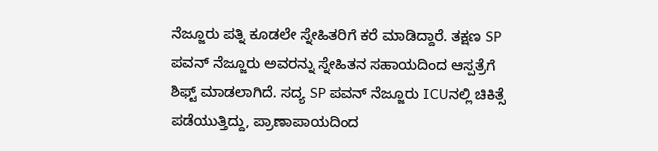ನೆಜ್ಜೂರು ಪತ್ನಿ ಕೂಡಲೇ ಸ್ನೇಹಿತರಿಗೆ ಕರೆ ಮಾಡಿದ್ದಾರೆ. ತಕ್ಷಣ SP ಪವನ್ ನೆಜ್ಜೂರು ಅವರನ್ನು ಸ್ನೇಹಿತನ ಸಹಾಯದಿಂದ ಆಸ್ಪತ್ರೆಗೆ ಶಿಫ್ಟ್ ಮಾಡಲಾಗಿದೆ. ಸದ್ಯ SP ಪವನ್ ನೆಜ್ಜೂರು ICUನಲ್ಲಿ ಚಿಕಿತ್ಸೆ ಪಡೆಯುತ್ತಿದ್ದು, ಪ್ರಾಣಾಪಾಯದಿಂದ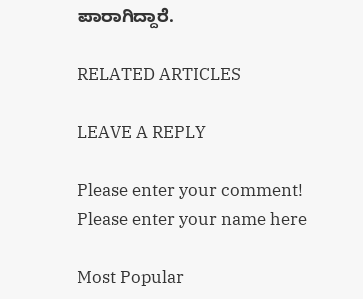ಪಾರಾಗಿದ್ದಾರೆ.

RELATED ARTICLES

LEAVE A REPLY

Please enter your comment!
Please enter your name here

Most Popular